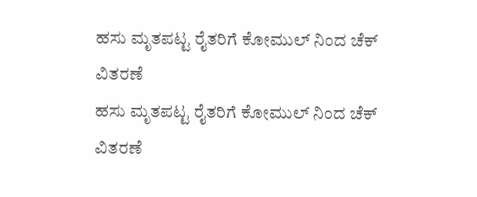ಹಸು ಮೃತಪಟ್ಟ ರೈತರಿಗೆ ಕೋಮುಲ್ ನಿಂದ ಚೆಕ್ ವಿತರಣೆ
ಹಸು ಮೃತಪಟ್ಟ ರೈತರಿಗೆ ಕೋಮುಲ್ ನಿಂದ ಚೆಕ್ ವಿತರಣೆ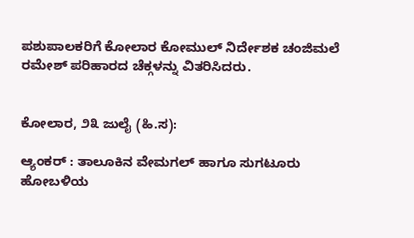ಪಶುಪಾಲಕರಿಗೆ ಕೋಲಾರ ಕೋಮುಲ್ ನಿರ್ದೇಶಕ ಚಂಜಿಮಲೆ ರಮೇಶ್ ಪರಿಹಾರದ ಚೆಕ್ಗಳನ್ನು ವಿತರಿಸಿದರು.


ಕೋಲಾರ, ೨೩ ಜುಲೈ (ಹಿ.ಸ):

ಆ್ಯಂಕರ್ : ತಾಲೂಕಿನ ವೇಮಗಲ್ ಹಾಗೂ ಸುಗಟೂರು ಹೋಬಳಿಯ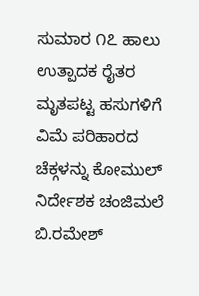ಸುಮಾರ ೧೭ ಹಾಲು ಉತ್ಪಾದಕ ರೈತರ ಮೃತಪಟ್ಟ ಹಸುಗಳಿಗೆ ವಿಮೆ ಪರಿಹಾರದ ಚೆಕ್ಗಳನ್ನು ಕೋಮುಲ್ ನಿರ್ದೇಶಕ ಚಂಜಿಮಲೆ ಬಿ.ರಮೇಶ್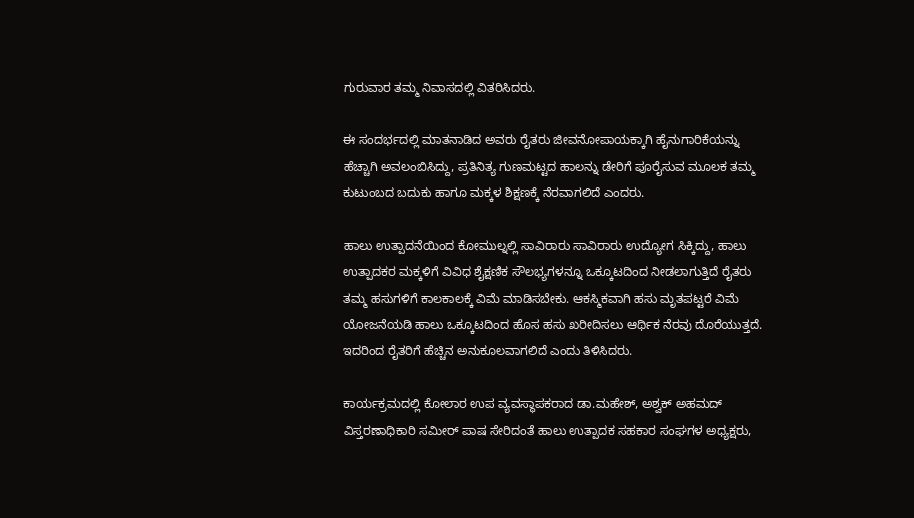ಗುರುವಾರ ತಮ್ಮ ನಿವಾಸದಲ್ಲಿ ವಿತರಿಸಿದರು.

ಈ ಸಂದರ್ಭದಲ್ಲಿ ಮಾತನಾಡಿದ ಅವರು ರೈತರು ಜೀವನೋಪಾಯಕ್ಕಾಗಿ ಹೈನುಗಾರಿಕೆಯನ್ನು ಹೆಚ್ಚಾಗಿ ಅವಲಂಬಿಸಿದ್ದು, ಪ್ರತಿನಿತ್ಯ ಗುಣಮಟ್ಟದ ಹಾಲನ್ನು ಡೇರಿಗೆ ಪೂರೈಸುವ ಮೂಲಕ ತಮ್ಮ ಕುಟುಂಬದ ಬದುಕು ಹಾಗೂ ಮಕ್ಕಳ ಶಿಕ್ಷಣಕ್ಕೆ ನೆರವಾಗಲಿದೆ ಎಂದರು.

ಹಾಲು ಉತ್ಪಾದನೆಯಿಂದ ಕೋಮುಲ್ನಲ್ಲಿ ಸಾವಿರಾರು ಸಾವಿರಾರು ಉದ್ಯೋಗ ಸಿಕ್ಕಿದ್ದು, ಹಾಲು ಉತ್ಪಾದಕರ ಮಕ್ಕಳಿಗೆ ವಿವಿಧ ಶೈಕ್ಷಣಿಕ ಸೌಲಭ್ಯಗಳನ್ನೂ ಒಕ್ಕೂಟದಿಂದ ನೀಡಲಾಗುತ್ತಿದೆ ರೈತರು ತಮ್ಮ ಹಸುಗಳಿಗೆ ಕಾಲಕಾಲಕ್ಕೆ ವಿಮೆ ಮಾಡಿಸಬೇಕು. ಆಕಸ್ಮಿಕವಾಗಿ ಹಸು ಮೃತಪಟ್ಟರೆ ವಿಮೆ ಯೋಜನೆಯಡಿ ಹಾಲು ಒಕ್ಕೂಟದಿಂದ ಹೊಸ ಹಸು ಖರೀದಿಸಲು ಆರ್ಥಿಕ ನೆರವು ದೊರೆಯುತ್ತದೆ. ಇದರಿಂದ ರೈತರಿಗೆ ಹೆಚ್ಚಿನ ಅನುಕೂಲವಾಗಲಿದೆ ಎಂದು ತಿಳಿಸಿದರು.

ಕಾರ್ಯಕ್ರಮದಲ್ಲಿ ಕೋಲಾರ ಉಪ ವ್ಯವಸ್ಥಾಪಕರಾದ ಡಾ.ಮಹೇಶ್, ಅಶ್ವಕ್ ಅಹಮದ್ ವಿಸ್ತರಣಾಧಿಕಾರಿ ಸಮೀರ್ ಪಾಷ ಸೇರಿದಂತೆ ಹಾಲು ಉತ್ಪಾದಕ ಸಹಕಾರ ಸಂಘಗಳ ಅಧ್ಯಕ್ಷರು,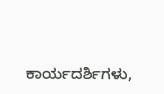ಕಾರ್ಯದರ್ಶಿಗಳು,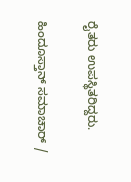ರೈತರು ಉಪಸ್ಥಿತರಿದ್ದರು.

ಹಿಂದೂಸ್ತಾನ್ ಸಮಾಚಾರ್ /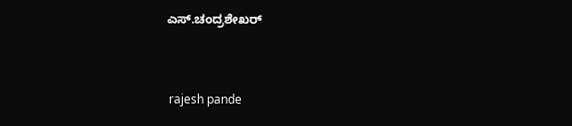ಎಸ್.ಚಂದ್ರಶೇಖರ್


 rajesh pande